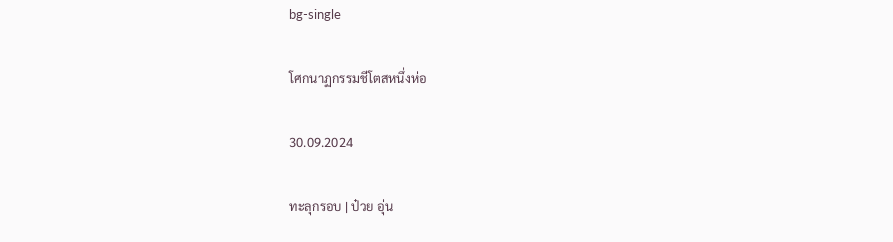bg-single

โศกนาฏกรรมชีโตสหนึ่งห่อ

30.09.2024

ทะลุกรอบ | ป๋วย อุ่น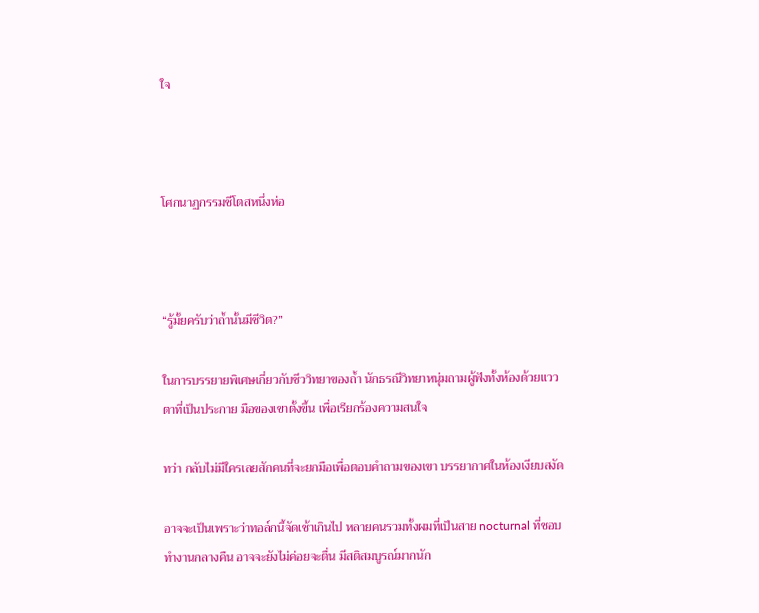ใจ



โศกนาฏกรรมชีโตสหนึ่งห่อ



“รู้มั้ยครับว่าถ้ำนั้นมีชีวิต?”

ในการบรรยายพิเศษเกี่ยวกับชีววิทยาของถ้ำ นักธรณีวิทยาหนุ่มถามผู้ฟังทั้งห้องด้วยแววตาที่เป็นประกาย มือของเขาตั้งขึ้น เพื่อเรียกร้องความสนใจ

ทว่า กลับไม่มีใครเลยสักคนที่จะยกมือเพื่อตอบคำถามของเขา บรรยากาศในห้องเงียบสงัด

อาจจะเป็นเพราะว่าทอล์กนี้จัดเช้าเกินไป หลายคนรวมทั้งผมที่เป็นสาย nocturnal ที่ชอบทำงานกลางคืน อาจจะยังไม่ค่อยจะตื่น มีสติสมบูรณ์มากนัก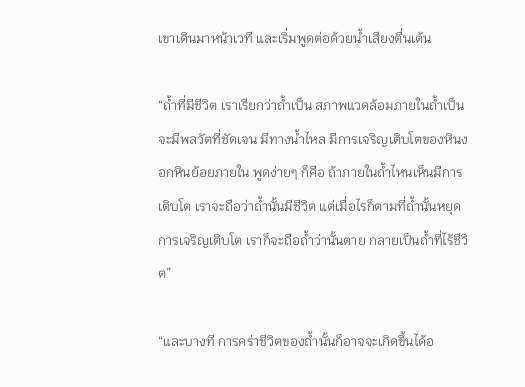เขาเดินมาหน้าเวที และเริ่มพูดต่อด้วยน้ำเสียงตื่นเต้น

“ถ้ำที่มีชีวิต เราเรียกว่าถ้ำเป็น สภาพแวดล้อมภายในถ้ำเป็นจะมีพลวัตที่ชัดเจน มีทางน้ำไหล มีการเจริญเติบโตของหินงอกหินย้อยภายใน พูดง่ายๆ ก็คือ ถ้าภายในถ้ำไหนเห็นมีการเติบโต เราจะถือว่าถ้ำนั้นมีชีวิต แต่เมื่อไรก็ตามที่ถ้ำนั้นหยุดการเจริญเติบโต เราก็จะถือถ้ำว่านั้นตาย กลายเป็นถ้ำที่ไร้ชีวิต”

“และบางที การคร่าชีวิตของถ้ำนั้นก็อาจจะเกิดขึ้นได้อ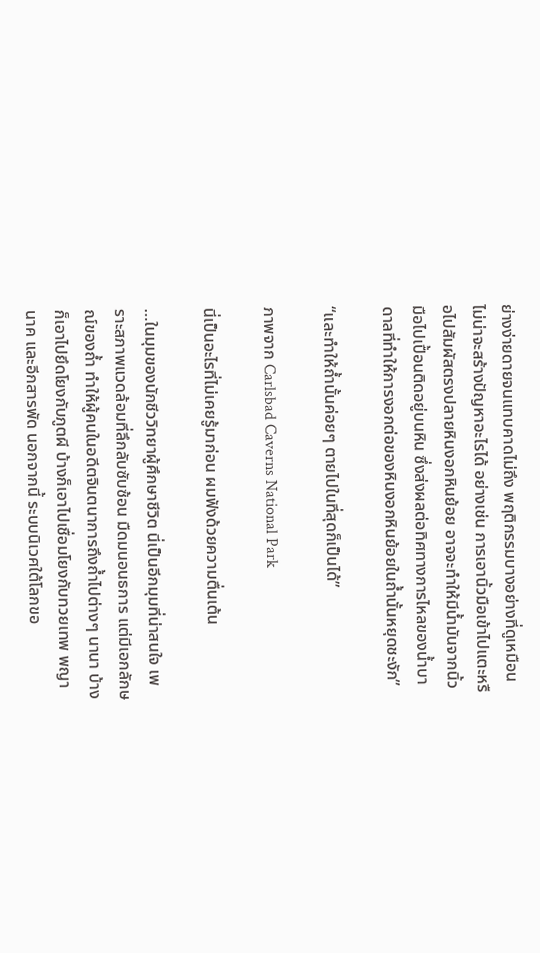ย่างง่ายดายจนแทบคาดไม่ถึง พฤติกรรมบางอย่างที่ดูเหมือนไม่น่าจะสร้างปัญหาอะไรได้ อย่างเช่น การเอานิ้วมือเข้าไปแตะหรือไปสัมผัสตรงปลายหินงอกหินย้อย อาจจะทำให้มีน้ำมันจากนิ้วมือไปเปื้อนติดอยู่บนหิน ซึ่งส่งผลต่อทิศทางการไหลของน้ำบาดาลที่ทำให้การงอกต่อของหินงอกหินย้อยในถ้ำนั้นหยุดชะงัก”

“และทำให้ถ้ำนั้นค่อยๆ ตายไปในที่สุดก็เป็นได้”

ภาพจาก Carlsbad Caverns National Park

นี่เป็นอะไรที่ไม่เคยรู้มาก่อน ผมฟังด้วยความตื่นเต้น

…ในมุมของนักชีววิทยาผู้ศึกษาชีวิต นี่เป็นอีกมุมที่น่าสนใจ เพราะสภาพแวดล้อมที่ลึกลับซับซ้อน มืดมนอนธการ แต่มีเอกลักษณ์ของถ้ำ ทำให้ผู้คนในอดีตจินตนาการถึงถ้ำไปต่างๆ นานา บ้างก็เอาไปยึดโยงกับภูตผี บ้างก็เอาไปเชื่อมโยงกับทวยเทพ พญานาค และอีกสารพัด นอกจากนี้ ระบบนิเวศใต้โลกขอ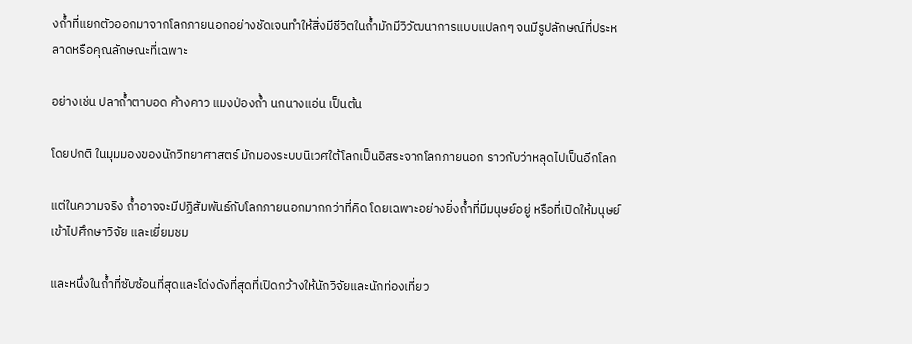งถ้ำที่แยกตัวออกมาจากโลกภายนอกอย่างชัดเจนทำให้สิ่งมีชีวิตในถ้ำมักมีวิวัฒนาการแบบแปลกๆ จนมีรูปลักษณ์ที่ประหลาดหรือคุณลักษณะที่เฉพาะ

อย่างเช่น ปลาถ้ำตาบอด ค้างคาว แมงป่องถ้ำ นกนางแอ่น เป็นต้น

โดยปกติ ในมุมมองของนักวิทยาศาสตร์ มักมองระบบนิเวศใต้โลกเป็นอิสระจากโลกภายนอก ราวกับว่าหลุดไปเป็นอีกโลก

แต่ในความจริง ถ้ำอาจจะมีปฏิสัมพันธ์กับโลกภายนอกมากกว่าที่คิด โดยเฉพาะอย่างยิ่งถ้ำที่มีมนุษย์อยู่ หรือที่เปิดให้มนุษย์เข้าไปศึกษาวิจัย และเยี่ยมชม

และหนึ่งในถ้ำที่ซับซ้อนที่สุดและโด่งดังที่สุดที่เปิดกว้างให้นักวิจัยและนักท่องเที่ยว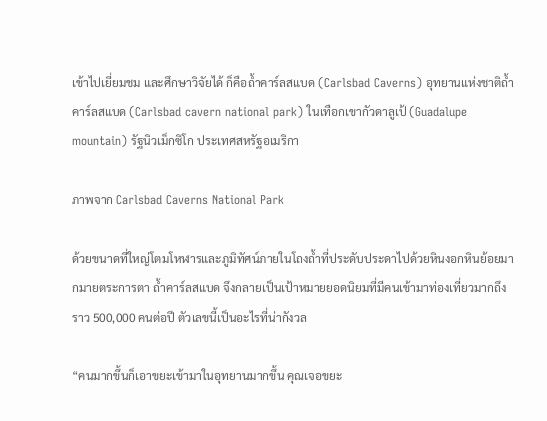เข้าไปเยี่ยมชม และศึกษาวิจัยได้ ก็คือถ้ำคาร์ลสแบด (Carlsbad Caverns) อุทยานแห่งชาติถ้ำคาร์ลสแบด (Carlsbad cavern national park) ในเทือกเขากัวดาลูเป้ (Guadalupe mountain) รัฐนิวเม็กซิโก ประเทศสหรัฐอเมริกา

ภาพจาก Carlsbad Caverns National Park

ด้วยขนาดที่ใหญ่โตมโหฬารและภูมิทัศน์ภายในโถงถ้ำที่ประดับประดาไปด้วยหินงอกหินย้อยมากมายตระการตา ถ้ำคาร์ลสแบด จึงกลายเป็นเป้าหมายยอดนิยมที่มีคนเข้ามาท่องเที่ยวมากถึงราว 500,000 คนต่อปี ตัวเลขนี้เป็นอะไรที่น่ากังวล

“คนมากขึ้นก็เอาขยะเข้ามาในอุทยานมากขึ้น คุณเจอขยะ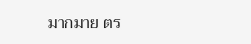มากมาย ตร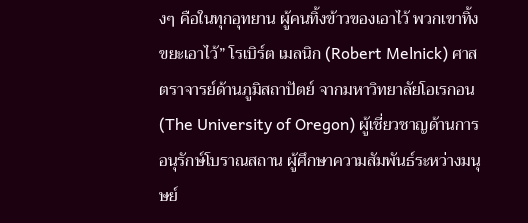งๆ คือในทุกอุทยาน ผู้คนทิ้งข้าวของเอาไว้ พวกเขาทิ้งขยะเอาไว้” โรเบิร์ต เมลนิก (Robert Melnick) ศาสตราจารย์ด้านภูมิสถาปัตย์ จากมหาวิทยาลัยโอเรกอน (The University of Oregon) ผู้เชี่ยวชาญด้านการอนุรักษ์โบราณสถาน ผู้ศึกษาความสัมพันธ์ระหว่างมนุษย์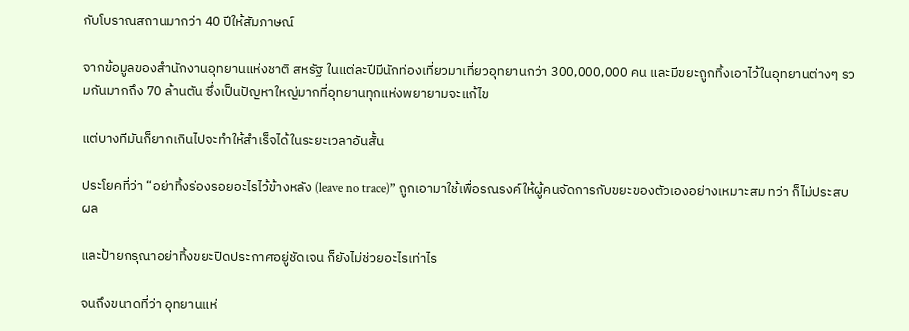กับโบราณสถานมากว่า 40 ปีให้สัมภาษณ์

จากข้อมูลของสำนักงานอุทยานแห่งชาติ สหรัฐ ในแต่ละปีมีนักท่องเที่ยวมาเที่ยวอุทยานกว่า 300,000,000 คน และมีขยะถูกทิ้งเอาไว้ในอุทยานต่างๆ รวมกันมากถึง 70 ล้านตัน ซึ่งเป็นปัญหาใหญ่มากที่อุทยานทุกแห่งพยายามจะแก้ไข

แต่บางทีมันก็ยากเกินไปจะทำให้สำเร็จได้ในระยะเวลาอันสั้น

ประโยคที่ว่า “อย่าทิ้งร่องรอยอะไรไว้ข้างหลัง (leave no trace)” ถูกเอามาใช้เพื่อรณรงค์ให้ผู้คนจัดการกับขยะของตัวเองอย่างเหมาะสม ทว่า ก็ไม่ประสบผล

และป้ายกรุณาอย่าทิ้งขยะปิดประกาศอยู่ชัดเจน ก็ยังไม่ช่วยอะไรเท่าไร

จนถึงขนาดที่ว่า อุทยานแห่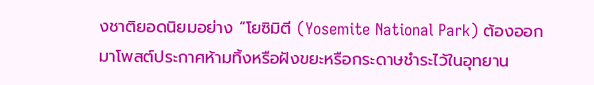งชาติยอดนิยมอย่าง “โยซิมิตี (Yosemite National Park) ต้องออกมาโพสต์ประกาศห้ามทิ้งหรือฝังขยะหรือกระดาษชำระไว้ในอุทยาน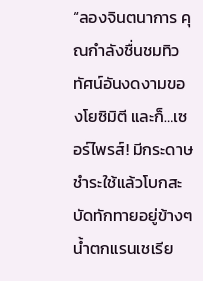“ลองจินตนาการ คุณกำลังชื่นชมทิวทัศน์อันงดงามของโยซิมิตี และก็…เซอร์ไพรส์! มีกระดาษชำระใช้แล้วโบกสะบัดทักทายอยู่ข้างๆ น้ำตกแรนเชเรีย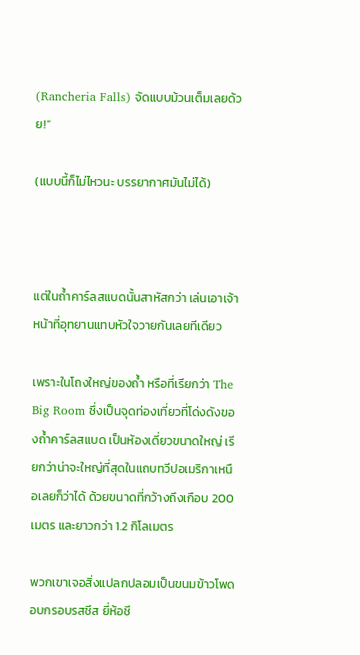(Rancheria Falls) จัดแบบม้วนเต็มเลยด้วย!”

(แบบนี้ก็ไม่ไหวนะ บรรยากาศมันไม่ได้)



แต่ในถ้ำคาร์ลสแบดนั้นสาหัสกว่า เล่นเอาเจ้าหน้าที่อุทยานแทบหัวใจวายกันเลยทีเดียว

เพราะในโถงใหญ่ของถ้ำ หรือที่เรียกว่า The Big Room ซึ่งเป็นจุดท่องเที่ยวที่โด่งดังของถ้ำคาร์ลสแบด เป็นห้องเดี่ยวขนาดใหญ่ เรียกว่าน่าจะใหญ่ที่สุดในแถบทวีปอเมริกาเหนือเลยก็ว่าได้ ด้วยขนาดที่กว้างถึงเกือบ 200 เมตร และยาวกว่า 1.2 กิโลเมตร

พวกเขาเจอสิ่งแปลกปลอมเป็นขนมข้าวโพดอบกรอบรสชีส ยี่ห้อชี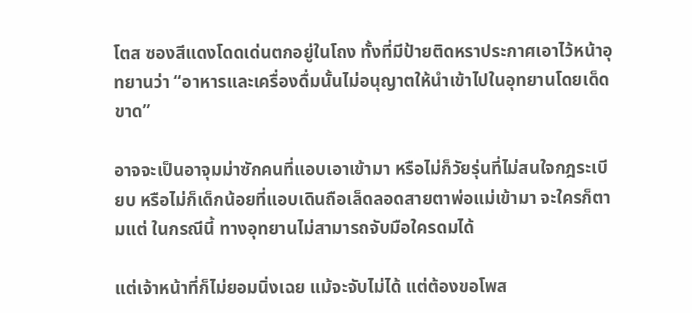โตส ซองสีแดงโดดเด่นตกอยู่ในโถง ทั้งที่มีป้ายติดหราประกาศเอาไว้หน้าอุทยานว่า “อาหารและเครื่องดื่มนั้นไม่อนุญาตให้นำเข้าไปในอุทยานโดยเด็ดขาด”

อาจจะเป็นอาจุมม่าซักคนที่แอบเอาเข้ามา หรือไม่ก็วัยรุ่นที่ไม่สนใจกฎระเบียบ หรือไม่ก็เด็กน้อยที่แอบเดินถือเล็ดลอดสายตาพ่อแม่เข้ามา จะใครก็ตามแต่ ในกรณีนี้ ทางอุทยานไม่สามารถจับมือใครดมได้

แต่เจ้าหน้าที่ก็ไม่ยอมนิ่งเฉย แม้จะจับไม่ได้ แต่ต้องขอโพส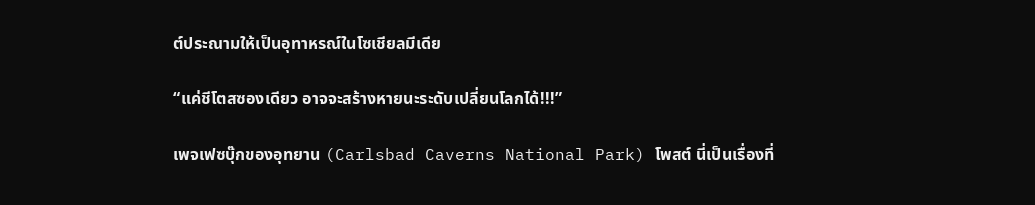ต์ประณามให้เป็นอุทาหรณ์ในโซเชียลมีเดีย

“แค่ชีโตสซองเดียว อาจจะสร้างหายนะระดับเปลี่ยนโลกได้!!!”

เพจเฟซบุ๊กของอุทยาน (Carlsbad Caverns National Park) โพสต์ นี่เป็นเรื่องที่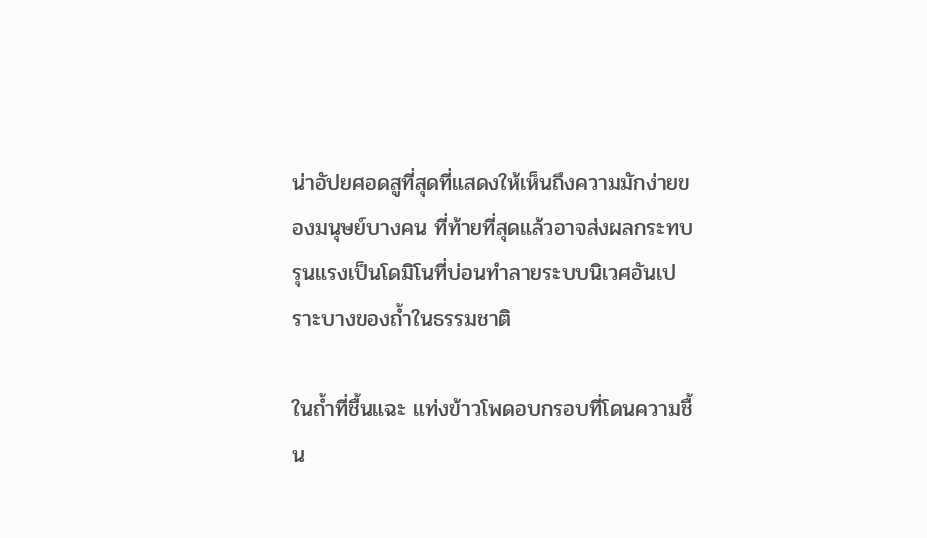น่าอัปยศอดสูที่สุดที่แสดงให้เห็นถึงความมักง่ายของมนุษย์บางคน ที่ท้ายที่สุดแล้วอาจส่งผลกระทบรุนแรงเป็นโดมิโนที่บ่อนทำลายระบบนิเวศอันเปราะบางของถ้ำในธรรมชาติ

ในถ้ำที่ชื้นแฉะ แท่งข้าวโพดอบกรอบที่โดนความชื้น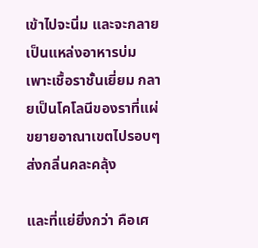เข้าไปจะนิ่ม และจะกลายเป็นแหล่งอาหารบ่มเพาะเชื้อราชั้นเยี่ยม กลายเป็นโคโลนีของราที่แผ่ขยายอาณาเขตไปรอบๆ ส่งกลิ่นคละคลุ้ง

และที่แย่ยิ่งกว่า คือเศ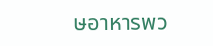ษอาหารพว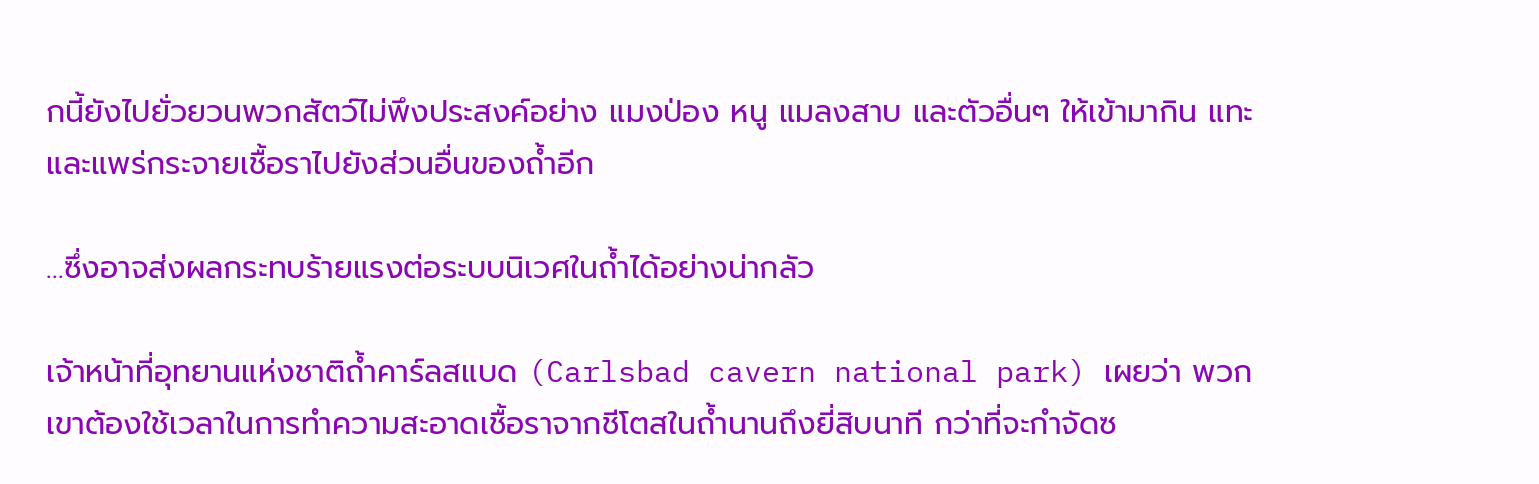กนี้ยังไปยั่วยวนพวกสัตว์ไม่พึงประสงค์อย่าง แมงป่อง หนู แมลงสาบ และตัวอื่นๆ ให้เข้ามากิน แทะ และแพร่กระจายเชื้อราไปยังส่วนอื่นของถ้ำอีก

…ซึ่งอาจส่งผลกระทบร้ายแรงต่อระบบนิเวศในถ้ำได้อย่างน่ากลัว

เจ้าหน้าที่อุทยานแห่งชาติถ้ำคาร์ลสแบด (Carlsbad cavern national park) เผยว่า พวกเขาต้องใช้เวลาในการทำความสะอาดเชื้อราจากชีโตสในถ้ำนานถึงยี่สิบนาที กว่าที่จะกำจัดซ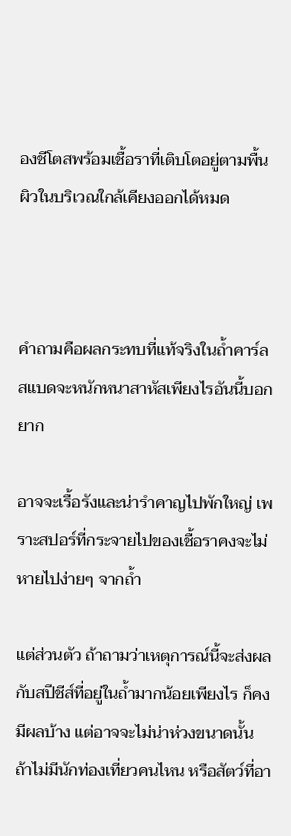องชีโตสพร้อมเชื้อราที่เติบโตอยู่ตามพื้นผิวในบริเวณใกล้เคียงออกได้หมด



คําถามคือผลกระทบที่แท้จริงในถ้ำคาร์ลสแบดจะหนักหนาสาหัสเพียงไรอันนี้บอกยาก

อาจจะเรื้อรังและน่ารำคาญไปพักใหญ่ เพราะสปอร์ที่กระจายไปของเชื้อราคงจะไม่หายไปง่ายๆ จากถ้ำ

แต่ส่วนตัว ถ้าถามว่าเหตุการณ์นี้จะส่งผลกับสปีชีส์ที่อยู่ในถ้ำมากน้อยเพียงไร ก็คงมีผลบ้าง แต่อาจจะไม่น่าห่วงขนาดนั้น ถ้าไม่มีนักท่องเที่ยวคนไหน หรือสัตว์ที่อา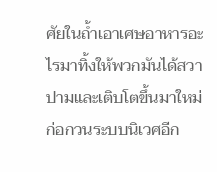ศัยในถ้ำเอาเศษอาหารอะไรมาทิ้งให้พวกมันได้สวาปามและเติบโตขึ้นมาใหม่ ก่อกวนระบบนิเวศอีก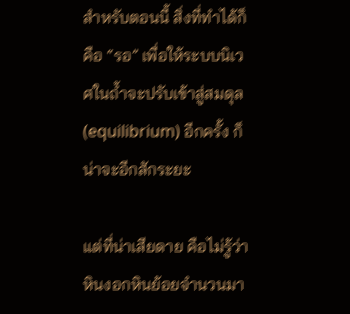สำหรับตอนนี้ สิ่งที่ทำได้ก็คือ “รอ” เพื่อให้ระบบนิเวศในถ้ำจะปรับเข้าสู่สมดุล (equilibrium) อีกครั้ง ก็น่าจะอีกสักระยะ

แต่ที่น่าเสียดาย คือไม่รู้ว่าหินงอกหินย้อยจำนวนมา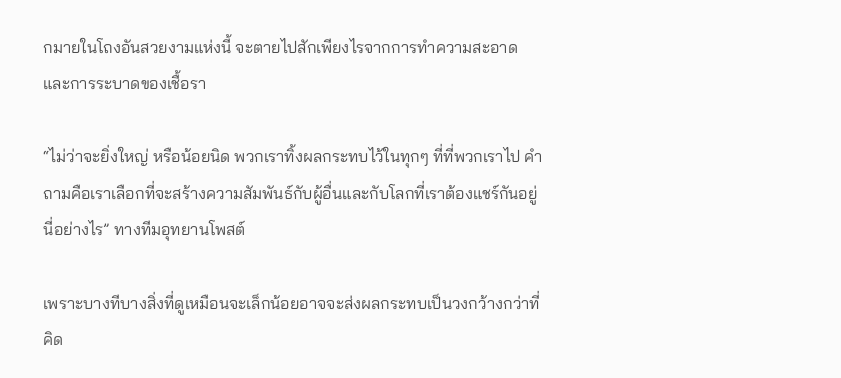กมายในโถงอันสวยงามแห่งนี้ จะตายไปสักเพียงไรจากการทำความสะอาด และการระบาดของเชื้อรา

“ไม่ว่าจะยิ่งใหญ่ หรือน้อยนิด พวกเราทิ้งผลกระทบไว้ในทุกๆ ที่ที่พวกเราไป คำถามคือเราเลือกที่จะสร้างความสัมพันธ์กับผู้อื่นและกับโลกที่เราต้องแชร์กันอยู่นี่อย่างไร” ทางทีมอุทยานโพสต์

เพราะบางทีบางสิ่งที่ดูเหมือนจะเล็กน้อยอาจจะส่งผลกระทบเป็นวงกว้างกว่าที่คิด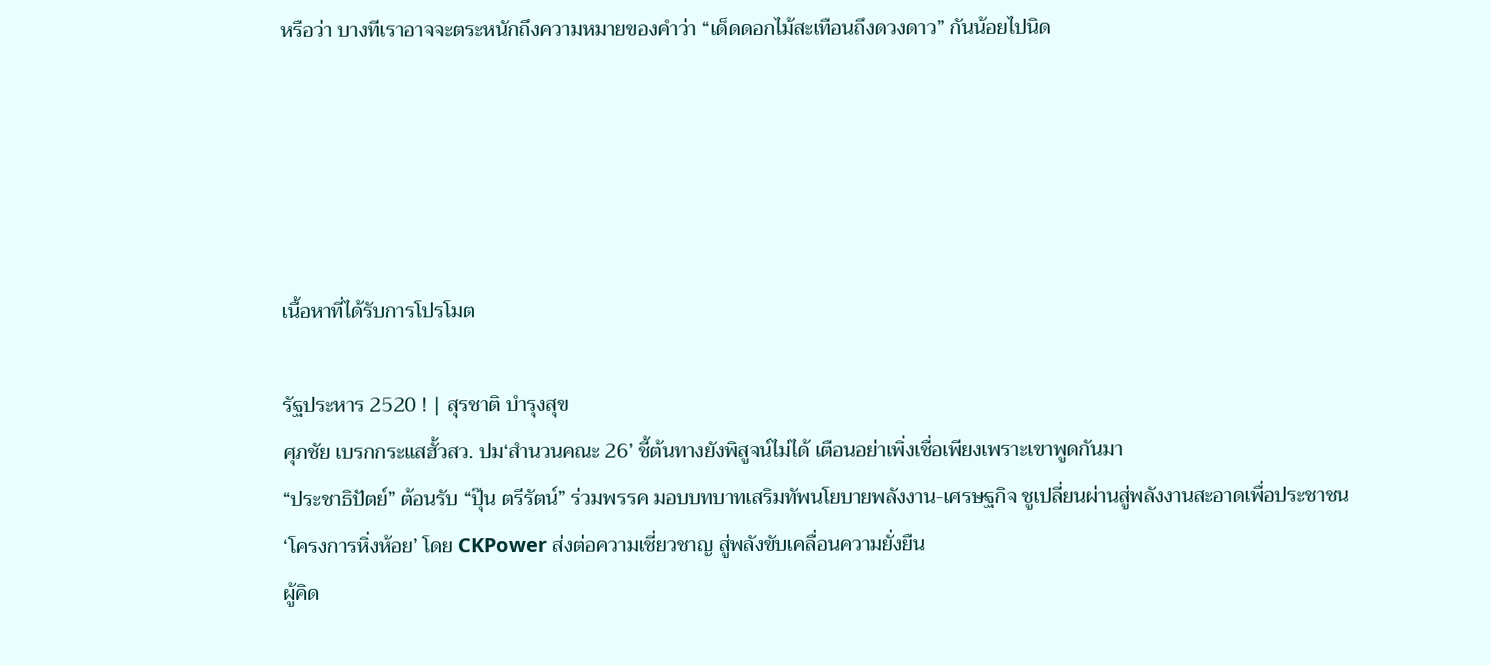หรือว่า บางทีเราอาจจะตระหนักถึงความหมายของคำว่า “เด็ดดอกไม้สะเทือนถึงดวงดาว” กันน้อยไปนิด





เนื้อหาที่ได้รับการโปรโมต

รัฐประหาร 2520 ! | สุรชาติ บำรุงสุข
ศุภชัย เบรกกระแสฮั้วสว. ปม‘สำนวนคณะ 26’ ชี้ต้นทางยังพิสูจน์ไม่ได้ เตือนอย่าเพิ่งเชื่อเพียงเพราะเขาพูดกันมา
“ประชาธิปัตย์” ต้อนรับ “ปุ๊น ตรีรัตน์” ร่วมพรรค มอบบทบาทเสริมทัพนโยบายพลังงาน-เศรษฐกิจ ชูเปลี่ยนผ่านสู่พลังงานสะอาดเพื่อประชาชน
‘โครงการหิ่งห้อย’ โดย CKPower ส่งต่อความเชี่ยวชาญ สู่พลังขับเคลื่อนความยั่งยืน
ผู้คิด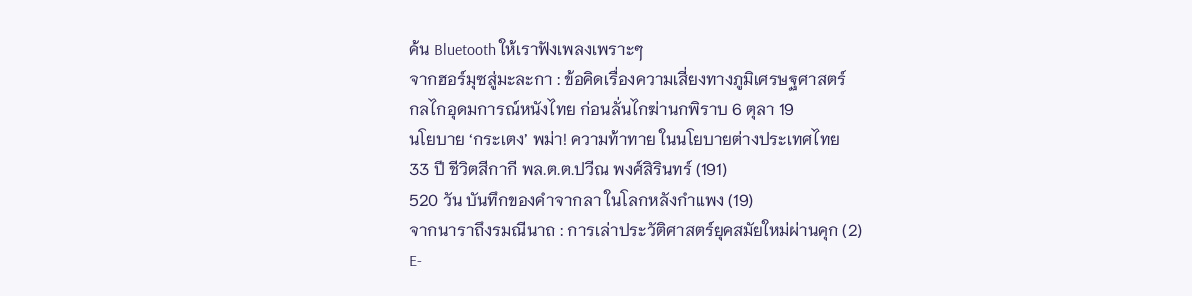ค้น Bluetooth ให้เราฟังเพลงเพราะๆ
จากฮอร์มุซสู่มะละกา : ข้อคิดเรื่องความเสี่ยงทางภูมิเศรษฐศาสตร์
กลไกอุดมการณ์หนังไทย ก่อนลั่นไกฆ่านกพิราบ 6 ตุลา 19
นโยบาย ‘กระเตง’ พม่า! ความท้าทาย ในนโยบายต่างประเทศไทย
33 ปี ชีวิตสีกากี พล.ต.ต.ปวีณ พงศ์สิรินทร์ (191)
520 วัน บันทึกของคำจากลา ในโลกหลังกำแพง (19)
จากนาราถึงรมณีนาถ : การเล่าประวัติศาสตร์ยุคสมัยใหม่ผ่านคุก (2)
E-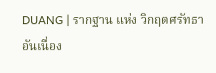DUANG | รากฐาน แห่ง วิกฤตศรัทธา อันเนื่อง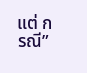แต่ กรณี”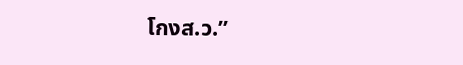โกงส.ว.”